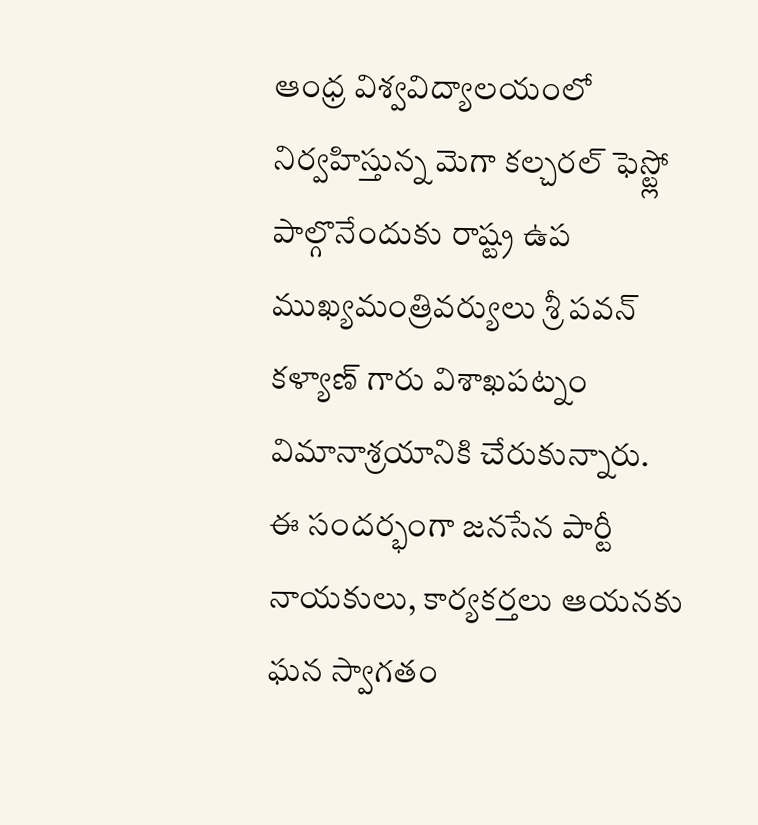ఆంధ్ర విశ్వవిద్యాలయంలో నిర్వహిస్తున్న మెగా కల్చరల్ ఫెస్ట్లో పాల్గొనేందుకు రాష్ట్ర ఉప ముఖ్యమంత్రివర్యులు శ్రీ పవన్ కళ్యాణ్ గారు విశాఖపట్నం విమానాశ్రయానికి చేరుకున్నారు.
ఈ సందర్భంగా జనసేన పార్టీ నాయకులు, కార్యకర్తలు ఆయనకు ఘన స్వాగతం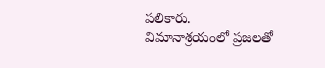పలికారు.
విమానాశ్రయంలో ప్రజలతో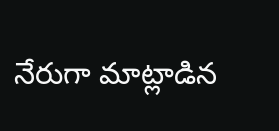నేరుగా మాట్లాడిన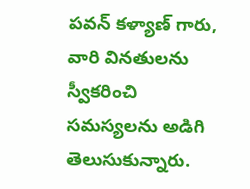పవన్ కళ్యాణ్ గారు, వారి వినతులను స్వీకరించి సమస్యలను అడిగి తెలుసుకున్నారు.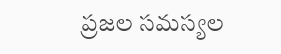ప్రజల సమస్యల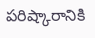పరిష్కారానికి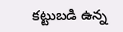కట్టుబడి ఉన్న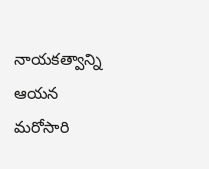నాయకత్వాన్ని ఆయన మరోసారి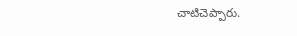చాటిచెప్పారు.